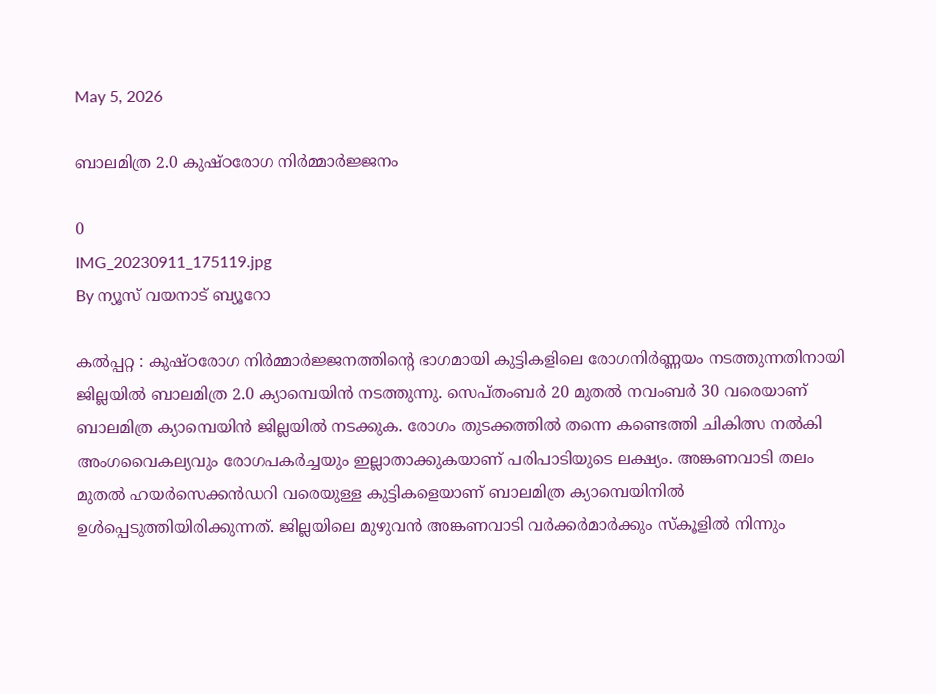May 5, 2026

ബാലമിത്ര 2.0 കുഷ്ഠരോഗ നിര്‍മ്മാര്‍ജ്ജനം

0
IMG_20230911_175119.jpg
By ന്യൂസ് വയനാട് ബ്യൂറോ

കൽപ്പറ്റ : കുഷ്ഠരോഗ നിര്‍മ്മാര്‍ജ്ജനത്തിന്റെ ഭാഗമായി കുട്ടികളിലെ രോഗനിര്‍ണ്ണയം നടത്തുന്നതിനായി ജില്ലയില്‍ ബാലമിത്ര 2.0 ക്യാമ്പെയിന്‍ നടത്തുന്നു. സെപ്തംബര്‍ 20 മുതല്‍ നവംബര്‍ 30 വരെയാണ് ബാലമിത്ര ക്യാമ്പെയിന്‍ ജില്ലയില്‍ നടക്കുക. രോഗം തുടക്കത്തില്‍ തന്നെ കണ്ടെത്തി ചികിത്സ നല്‍കി അംഗവൈകല്യവും രോഗപകര്‍ച്ചയും ഇല്ലാതാക്കുകയാണ് പരിപാടിയുടെ ലക്ഷ്യം. അങ്കണവാടി തലം മുതല്‍ ഹയര്‍സെക്കന്‍ഡറി വരെയുള്ള കുട്ടികളെയാണ് ബാലമിത്ര ക്യാമ്പെയിനില്‍ ഉള്‍പ്പെടുത്തിയിരിക്കുന്നത്. ജില്ലയിലെ മുഴുവന്‍ അങ്കണവാടി വര്‍ക്കര്‍മാര്‍ക്കും സ്‌കൂളില്‍ നിന്നും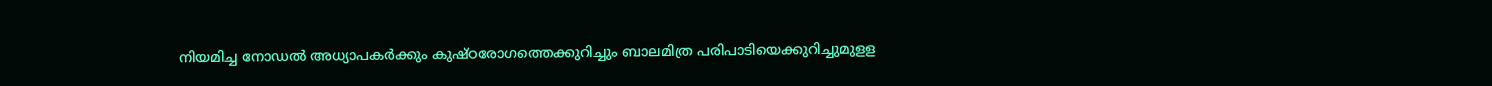നിയമിച്ച നോഡല്‍ അധ്യാപകര്‍ക്കും കുഷ്ഠരോഗത്തെക്കുറിച്ചും ബാലമിത്ര പരിപാടിയെക്കുറിച്ചുമുളള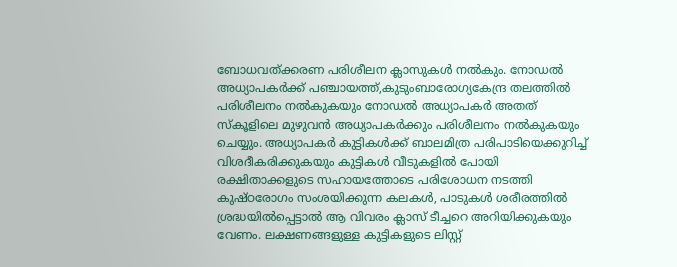ബോധവത്ക്കരണ പരിശീലന ക്ലാസുകള്‍ നല്‍കും. നോഡല്‍ അധ്യാപകര്‍ക്ക് പഞ്ചായത്ത്,കുടുംബാരോഗ്യകേന്ദ്ര തലത്തില്‍ പരിശീലനം നല്‍കുകയും നോഡല്‍ അധ്യാപകര്‍ അതത് സ്‌കൂളിലെ മുഴുവന്‍ അധ്യാപകര്‍ക്കും പരിശീലനം നല്‍കുകയും ചെയ്യും. അധ്യാപകര്‍ കുട്ടികള്‍ക്ക് ബാലമിത്ര പരിപാടിയെക്കുറിച്ച് വിശദീകരിക്കുകയും കുട്ടികള്‍ വീടുകളില്‍ പോയി രക്ഷിതാക്കളുടെ സഹായത്തോടെ പരിശോധന നടത്തി കുഷ്ഠരോഗം സംശയിക്കുന്ന കലകള്‍, പാടുകള്‍ ശരീരത്തില്‍ ശ്രദ്ധയില്‍പ്പെട്ടാല്‍ ആ വിവരം ക്ലാസ് ടീച്ചറെ അറിയിക്കുകയും വേണം. ലക്ഷണങ്ങളുള്ള കുട്ടികളുടെ ലിസ്റ്റ്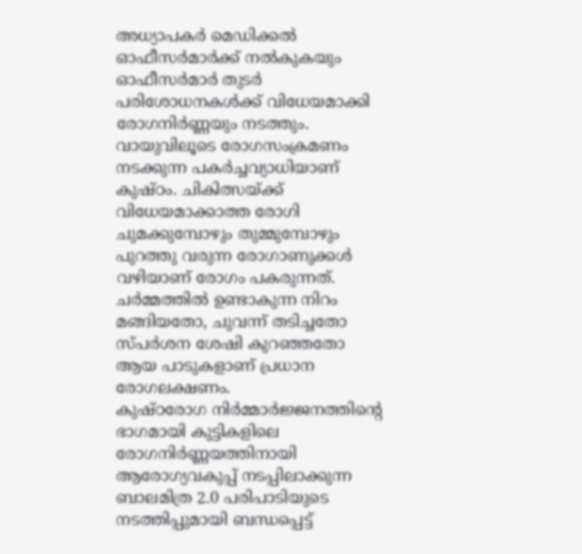അധ്യാപകര്‍ മെഡിക്കല്‍ ഓഫീസര്‍മാര്‍ക്ക് നല്‍കുകയും ഓഫീസര്‍മാര്‍ തുടര്‍ പരിശോധനകള്‍ക്ക് വിധേയമാക്കി രോഗനിര്‍ണ്ണയും നടത്തും. വായുവിലൂടെ രോഗസംക്രമണം നടക്കുന്ന പകര്‍ച്ചവ്യാധിയാണ് കുഷ്ഠം. ചികിത്സയ്ക്ക് വിധേയമാക്കാത്ത രോഗി ചുമക്കുമ്പോഴും തുമ്മുമ്പോഴും പുറത്തു വരുന്ന രോഗാണുക്കള്‍ വഴിയാണ് രോഗം പകരുന്നത്. ചര്‍മ്മത്തില്‍ ഉണ്ടാകുന്ന നിറം മങ്ങിയതോ, ചുവന്ന് തടിച്ചതോ സ്പര്‍ശന ശേഷി കുറഞ്ഞതോ ആയ പാടുകളാണ് പ്രധാന രോഗലക്ഷണം.
കുഷ്ഠരോഗ നിര്‍മ്മാര്‍ജ്ജനത്തിന്റെ ഭാഗമായി കുട്ടികളിലെ രോഗനിര്‍ണ്ണയത്തിനായി ആരോഗ്യവകുപ്പ് നടപ്പിലാക്കുന്ന ബാലമിത്ര 2.0 പരിപാടിയുടെ നടത്തിപ്പുമായി ബന്ധപ്പെട്ട്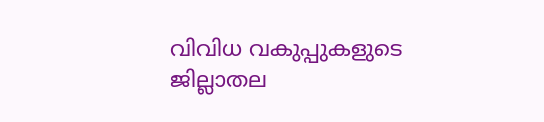വിവിധ വകുപ്പുകളുടെ ജില്ലാതല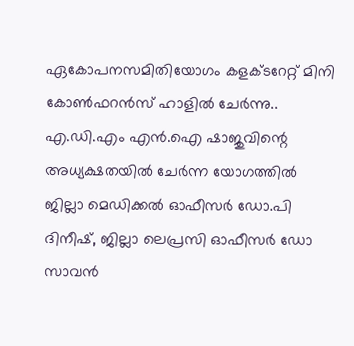ഏകോപനസമിതിയോഗം കളക്ടറേറ്റ് മിനി കോണ്‍ഫറന്‍സ് ഹാളില്‍ ചേര്‍ന്നു.. എ.ഡി.എം എന്‍.ഐ ഷാജുവിന്റെ അധ്യക്ഷതയില്‍ ചേര്‍ന്ന യോഗത്തില്‍ ജില്ലാ മെഡിക്കല്‍ ഓഫീസര്‍ ഡോ.പി ദിനീഷ്, ജില്ലാ ലെപ്രസി ഓഫീസര്‍ ഡോ സാവന്‍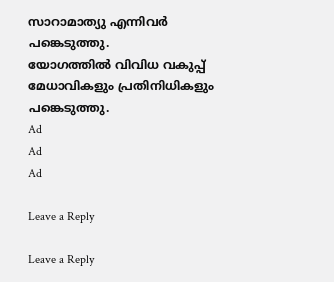സാറാമാത്യു എന്നിവര്‍ പങ്കെടുത്തു.
യോഗത്തില്‍ വിവിധ വകുപ്പ് മേധാവികളും പ്രതിനിധികളും പങ്കെടുത്തു.
Ad
Ad
Ad

Leave a Reply

Leave a Reply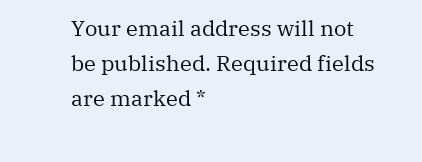Your email address will not be published. Required fields are marked *